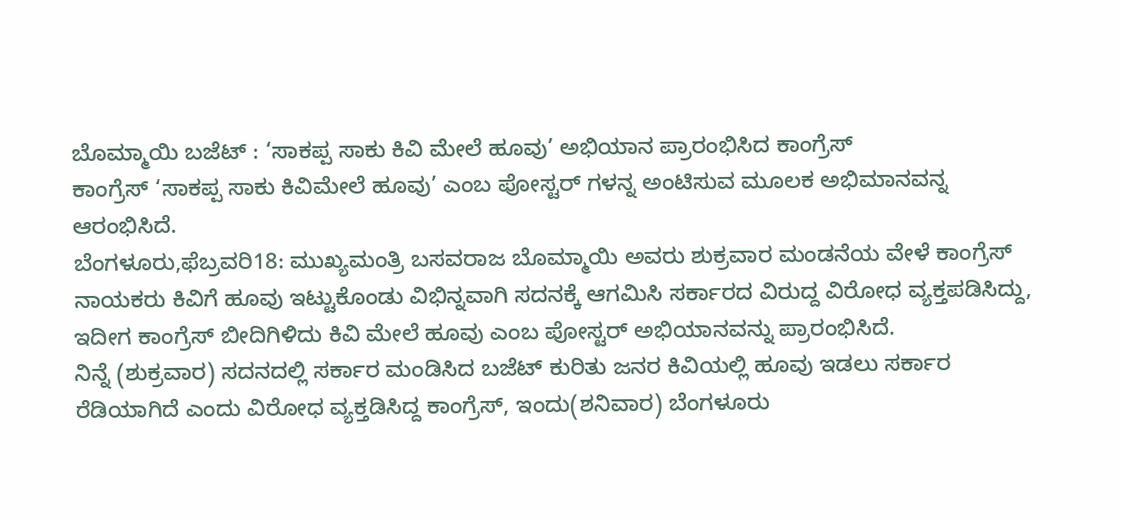ಬೊಮ್ಮಾಯಿ ಬಜೆಟ್ : ‘ಸಾಕಪ್ಪ ಸಾಕು ಕಿವಿ ಮೇಲೆ ಹೂವು’ ಅಭಿಯಾನ ಪ್ರಾರಂಭಿಸಿದ ಕಾಂಗ್ರೆಸ್
ಕಾಂಗ್ರೆಸ್ ‘ಸಾಕಪ್ಪ ಸಾಕು ಕಿವಿಮೇಲೆ ಹೂವು’ ಎಂಬ ಪೋಸ್ಟರ್ ಗಳನ್ನ ಅಂಟಿಸುವ ಮೂಲಕ ಅಭಿಮಾನವನ್ನ ಆರಂಭಿಸಿದೆ.
ಬೆಂಗಳೂರು,ಫೆಬ್ರವರಿ18: ಮುಖ್ಯಮಂತ್ರಿ ಬಸವರಾಜ ಬೊಮ್ಮಾಯಿ ಅವರು ಶುಕ್ರವಾರ ಮಂಡನೆಯ ವೇಳೆ ಕಾಂಗ್ರೆಸ್ ನಾಯಕರು ಕಿವಿಗೆ ಹೂವು ಇಟ್ಟುಕೊಂಡು ವಿಭಿನ್ನವಾಗಿ ಸದನಕ್ಕೆ ಆಗಮಿಸಿ ಸರ್ಕಾರದ ವಿರುದ್ದ ವಿರೋಧ ವ್ಯಕ್ತಪಡಿಸಿದ್ದು, ಇದೀಗ ಕಾಂಗ್ರೆಸ್ ಬೀದಿಗಿಳಿದು ಕಿವಿ ಮೇಲೆ ಹೂವು ಎಂಬ ಪೋಸ್ಟರ್ ಅಭಿಯಾನವನ್ನು ಪ್ರಾರಂಭಿಸಿದೆ.
ನಿನ್ನೆ (ಶುಕ್ರವಾರ) ಸದನದಲ್ಲಿ ಸರ್ಕಾರ ಮಂಡಿಸಿದ ಬಜೆಟ್ ಕುರಿತು ಜನರ ಕಿವಿಯಲ್ಲಿ ಹೂವು ಇಡಲು ಸರ್ಕಾರ ರೆಡಿಯಾಗಿದೆ ಎಂದು ವಿರೋಧ ವ್ಯಕ್ತಡಿಸಿದ್ದ ಕಾಂಗ್ರೆಸ್, ಇಂದು(ಶನಿವಾರ) ಬೆಂಗಳೂರು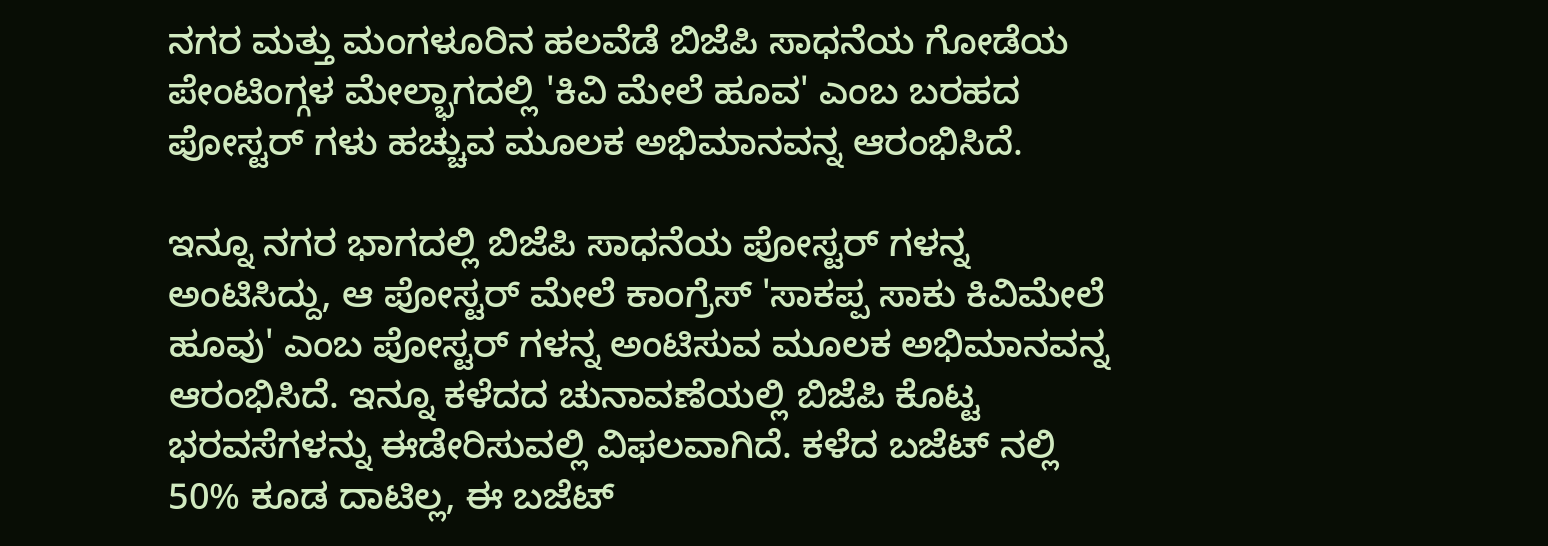ನಗರ ಮತ್ತು ಮಂಗಳೂರಿನ ಹಲವೆಡೆ ಬಿಜೆಪಿ ಸಾಧನೆಯ ಗೋಡೆಯ ಪೇಂಟಿಂಗ್ಗಳ ಮೇಲ್ಭಾಗದಲ್ಲಿ 'ಕಿವಿ ಮೇಲೆ ಹೂವ' ಎಂಬ ಬರಹದ ಪೋಸ್ಟರ್ ಗಳು ಹಚ್ಚುವ ಮೂಲಕ ಅಭಿಮಾನವನ್ನ ಆರಂಭಿಸಿದೆ.

ಇನ್ನೂ ನಗರ ಭಾಗದಲ್ಲಿ ಬಿಜೆಪಿ ಸಾಧನೆಯ ಪೋಸ್ಟರ್ ಗಳನ್ನ ಅಂಟಿಸಿದ್ದು, ಆ ಪೋಸ್ಟರ್ ಮೇಲೆ ಕಾಂಗ್ರೆಸ್ 'ಸಾಕಪ್ಪ ಸಾಕು ಕಿವಿಮೇಲೆ ಹೂವು' ಎಂಬ ಪೋಸ್ಟರ್ ಗಳನ್ನ ಅಂಟಿಸುವ ಮೂಲಕ ಅಭಿಮಾನವನ್ನ ಆರಂಭಿಸಿದೆ. ಇನ್ನೂ ಕಳೆದದ ಚುನಾವಣೆಯಲ್ಲಿ ಬಿಜೆಪಿ ಕೊಟ್ಟ ಭರವಸೆಗಳನ್ನು ಈಡೇರಿಸುವಲ್ಲಿ ವಿಫಲವಾಗಿದೆ. ಕಳೆದ ಬಜೆಟ್ ನಲ್ಲಿ 50% ಕೂಡ ದಾಟಿಲ್ಲ, ಈ ಬಜೆಟ್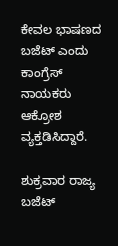ಕೇವಲ ಭಾಷಣದ ಬಜೆಟ್ ಎಂದು ಕಾಂಗ್ರೆಸ್ ನಾಯಕರು ಆಕ್ರೋಶ ವ್ಯಕ್ತಡಿಸಿದ್ದಾರೆ.

ಶುಕ್ರವಾರ ರಾಜ್ಯ ಬಜೆಟ್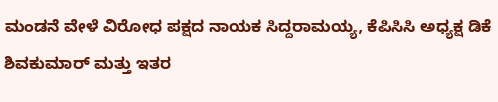ಮಂಡನೆ ವೇಳೆ ವಿರೋಧ ಪಕ್ಷದ ನಾಯಕ ಸಿದ್ದರಾಮಯ್ಯ, ಕೆಪಿಸಿಸಿ ಅಧ್ಯಕ್ಷ ಡಿಕೆ ಶಿವಕುಮಾರ್ ಮತ್ತು ಇತರ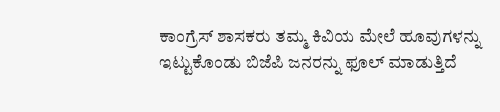ಕಾಂಗ್ರೆಸ್ ಶಾಸಕರು ತಮ್ಮ ಕಿವಿಯ ಮೇಲೆ ಹೂವುಗಳನ್ನು ಇಟ್ಟುಕೊಂಡು ಬಿಜೆಪಿ ಜನರನ್ನು ಫೂಲ್ ಮಾಡುತ್ತಿದೆ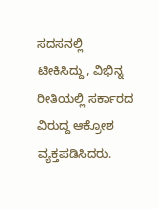ಸದಸನಲ್ಲಿ ಟೀಕಿಸಿದ್ದು, ವಿಭಿನ್ನ ರೀತಿಯಲ್ಲಿ ಸರ್ಕಾರದ ವಿರುದ್ದ ಆಕ್ರೋಶ ವ್ಯಕ್ತಪಡಿಸಿದರು.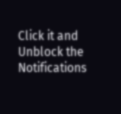Click it and Unblock the Notifications